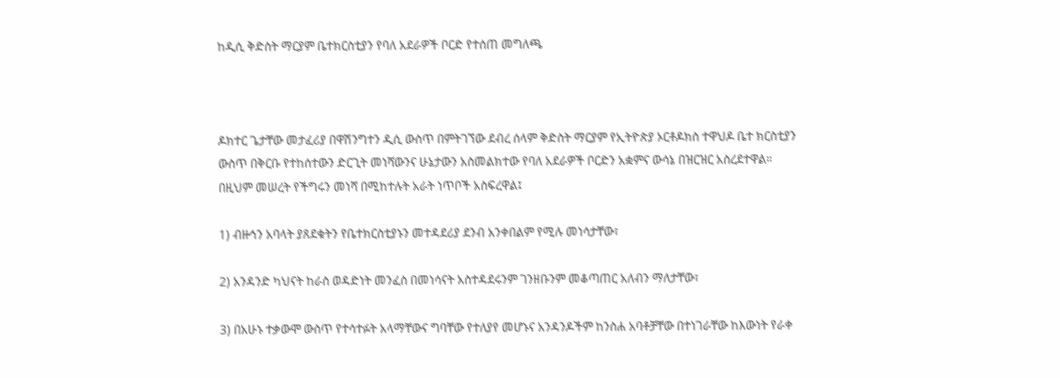ከዲሲ ቅድስት ማርያም ቤተክርስቲያን የባለ አደራዎች ቦርድ የተሰጠ መግለጫ



ዶክተር ጌታቸው መታፈሪያ በዋሽንግተን ዲሲ ውስጥ በምትገኘው ደብረ ሰላም ቅድስት ማርያም የኢትዮጵያ ኦርቶዶክስ ተዋህዶ ቤተ ክርስቲያን ውስጥ በቅርቡ የተከሰተውን ድርጊት መነሻውንና ሁኔታውን አስመልክተው የባለ አደራዎች ቦርድን አቋምና ውሳኔ በዝርዝር አስረደተዋል። በዚህም መሠረት የችግሩን መነሻ በሚከተሉት አራት ነጥቦች አስፍረዋል፤

1) ብዙኅን አባላት ያጸደቁትን የቤተክርስቲያኑን መተዳደሪያ ደንብ አንቀበልም የሚሉ መነሳታቸው፣

2) አንዳንድ ካህናት ከራስ ወዳድነት መንፈስ በመነሳናት አስተዳደሩንም ገንዘቡንም መቆጣጠር አለብን ማለታቸው፣

3) በአሁኑ ተቃውሞ ውስጥ የተሳተፉት አላማቸውና ግባቸው የተለያየ መሆኑና አንዳንዶችም ከንስሐ አባቶቻቸው በተነገራቸው ከእውነት የራቀ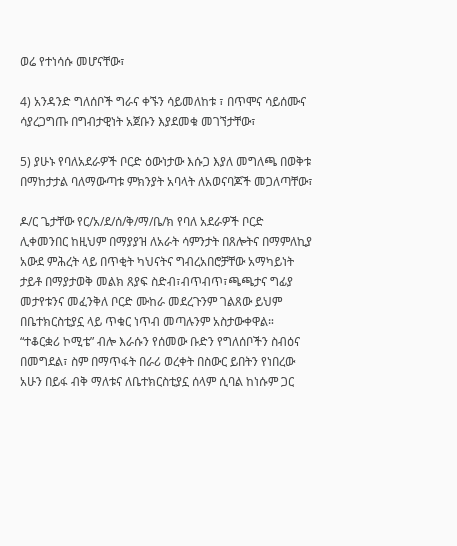ወሬ የተነሳሱ መሆናቸው፣

4) አንዳንድ ግለሰቦች ግራና ቀኙን ሳይመለከቱ ፣ በጥሞና ሳይሰሙና ሳያረጋግጡ በግብታዊነት አጀቡን እያደመቁ መገኘታቸው፣

5) ያሁኑ የባለአደራዎች ቦርድ ዕውነታው እሱጋ እያለ መግለጫ በወቅቱ በማከታታል ባለማውጣቱ ምክንያት አባላት ለአወናባጆች መጋለጣቸው፣

ዶ/ር ጌታቸው የር/አ/ደ/ሰ/ቅ/ማ/ቤ/ክ የባለ አደራዎች ቦርድ ሊቀመንበር ከዚህም በማያያዝ ለአራት ሳምንታት በጸሎትና በማምለኪያ አውደ ምሕረት ላይ በጥቂት ካህናትና ግብረአበሮቻቸው አማካይነት ታይቶ በማያታወቅ መልክ ጸያፍ ስድብ፣ብጥብጥ፣ጫጫታና ግፊያ መታየቱንና መፈንቅለ ቦርድ ሙከራ መደረጉንም ገልጸው ይህም በቤተክርስቲያኗ ላይ ጥቁር ነጥብ መጣሉንም አስታውቀዋል። “ተቆርቋሪ ኮሚቴ” ብሎ እራሱን የሰመው ቡድን የግለሰቦችን ስብዕና በመግደል፣ ስም በማጥፋት በራሪ ወረቀት በስውር ይበትን የነበረው አሁን በይፋ ብቅ ማለቱና ለቤተክርስቲያኗ ሰላም ሲባል ከነሱም ጋር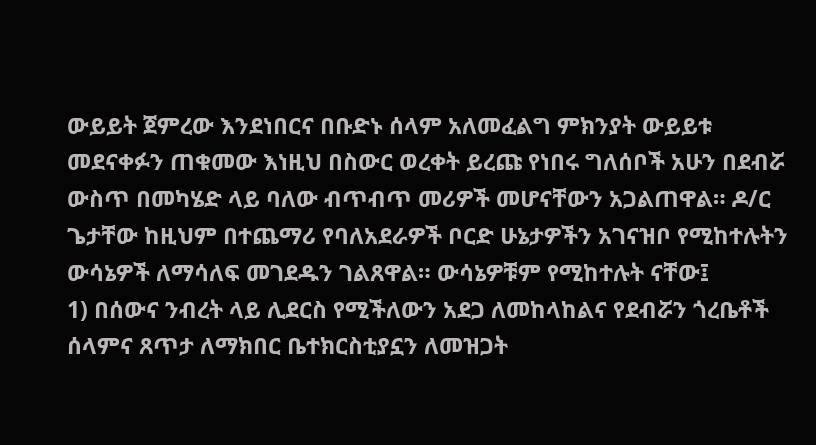ውይይት ጀምረው እንደነበርና በቡድኑ ሰላም አለመፈልግ ምክንያት ውይይቱ መደናቀፉን ጠቁመው እነዚህ በስውር ወረቀት ይረጩ የነበሩ ግለሰቦች አሁን በደብሯ ውስጥ በመካሄድ ላይ ባለው ብጥብጥ መሪዎች መሆናቸውን አጋልጠዋል። ዶ/ር ጌታቸው ከዚህም በተጨማሪ የባለአደራዎች ቦርድ ሁኔታዎችን አገናዝቦ የሚከተሉትን ውሳኔዎች ለማሳለፍ መገደዱን ገልጸዋል። ውሳኔዎቹም የሚከተሉት ናቸው፤
1) በሰውና ንብረት ላይ ሊደርስ የሚችለውን አደጋ ለመከላከልና የደብሯን ጎረቤቶች ሰላምና ጸጥታ ለማክበር ቤተክርስቲያኗን ለመዝጋት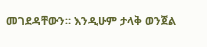መገደዳቸውን። እንዲሁም ታላቅ ወንጀል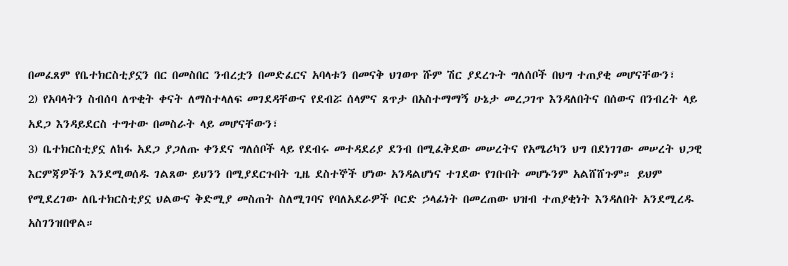በመፈጸም የቤተክርስቲያኗን በር በመስበር ንብረቷን በመድፈርና አባላቱን በመናቅ ህገወጥ ሹም ሽር ያደረጉት ግለሰቦች በህግ ተጠያቂ መሆናቸውን፣
2) የአባላትን ስብሰባ ለጥቂት ቀናት ለማስተላለፍ መገደዳቸውና የደብሯ ሰላምና ጸጥታ በአስተማማኝ ሁኔታ መረጋገጥ እንዳለበትና በሰውና በንብረት ላይ አደጋ እንዳይደርስ ተግተው በመስራት ላይ መሆናቸውን፣
3) ቤተክርስቲያኗ ለከፋ አደጋ ያጋለጡ ቀንደና ግለሰቦች ላይ የደብሩ መተዳደሪያ ደንብ በሚፈቅደው መሠረትና የአሜሪካን ህግ በደነገገው መሠረት ህጋዊ እርምጃዎችን እንደሚወሰዱ ገልጸው ይህንን በሚያደርጉበት ጊዜ ደስተኞች ሆነው አንዳልሆነና ተገደው የገቡበት መሆኑንም አልሸሸጉም። ይህም የሚደረገው ለቤተክርስቲያኗ ህልውና ቅድሚያ መስጠት ስለሚገባና የባለአደራዎች ቦርድ ኃላፊነት በመረጠው ህዝብ ተጠያቂነት እንዳለበት አንደሚረዱ አስገንዝበዋል።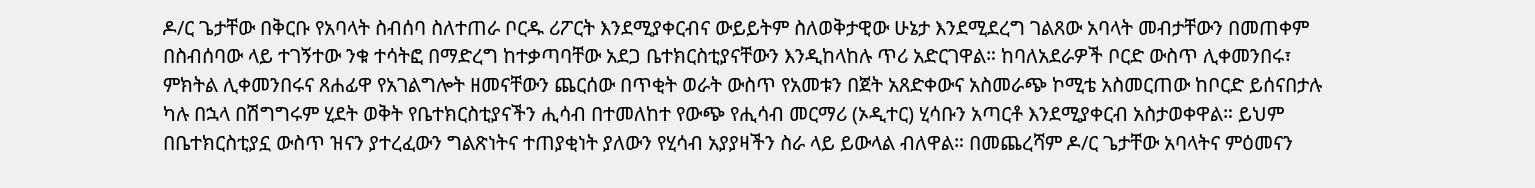ዶ/ር ጌታቸው በቅርቡ የአባላት ስብሰባ ስለተጠራ ቦርዱ ሪፖርት እንደሚያቀርብና ውይይትም ስለወቅታዊው ሁኔታ እንደሚደረግ ገልጸው አባላት መብታቸውን በመጠቀም በስብሰባው ላይ ተገኝተው ንቁ ተሳትፎ በማድረግ ከተቃጣባቸው አደጋ ቤተክርስቲያናቸውን እንዲከላከሉ ጥሪ አድርገዋል። ከባለአደራዎች ቦርድ ውስጥ ሊቀመንበሩ፣ ምክትል ሊቀመንበሩና ጸሐፊዋ የአገልግሎት ዘመናቸውን ጨርሰው በጥቂት ወራት ውስጥ የአመቱን በጀት አጸድቀውና አስመራጭ ኮሚቴ አስመርጠው ከቦርድ ይሰናበታሉ ካሉ በኋላ በሽግግሩም ሂደት ወቅት የቤተክርስቲያናችን ሒሳብ በተመለከተ የውጭ የሒሳብ መርማሪ (ኦዲተር) ሂሳቡን አጣርቶ እንደሚያቀርብ አስታወቀዋል። ይህም በቤተክርስቲያኗ ውስጥ ዝናን ያተረፈውን ግልጽነትና ተጠያቂነት ያለውን የሂሳብ አያያዛችን ስራ ላይ ይውላል ብለዋል። በመጨረሻም ዶ/ር ጌታቸው አባላትና ምዕመናን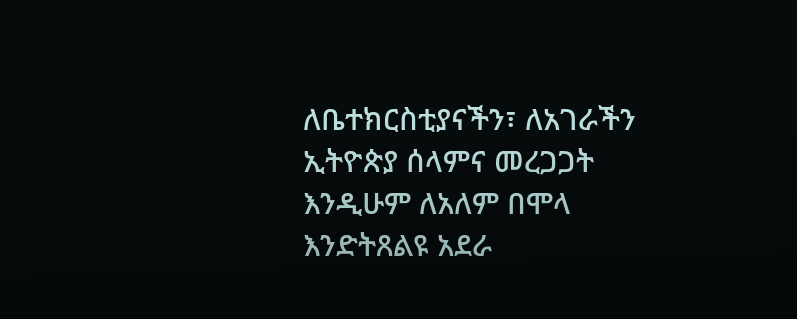ለቤተክርስቲያናችን፣ ለአገራችን ኢትዮጵያ ሰላምና መረጋጋት እንዲሁም ለአለም በሞላ እንድትጸልዩ አደራ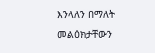እንላለን በማለት መልዕክታቸውን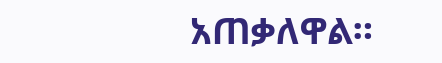አጠቃለዋል።